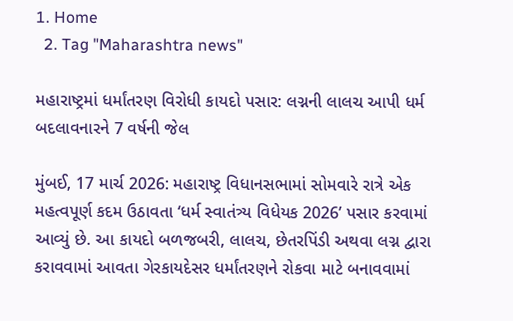1. Home
  2. Tag "Maharashtra news"

મહારાષ્ટ્રમાં ધર્માંતરણ વિરોધી કાયદો પસાર: લગ્નની લાલચ આપી ધર્મ બદલાવનારને 7 વર્ષની જેલ

મુંબઈ, 17 માર્ચ 2026: મહારાષ્ટ્ર વિધાનસભામાં સોમવારે રાત્રે એક મહત્વપૂર્ણ કદમ ઉઠાવતા ‘ધર્મ સ્વાતંત્ર્ય વિધેયક 2026’ પસાર કરવામાં આવ્યું છે. આ કાયદો બળજબરી, લાલચ, છેતરપિંડી અથવા લગ્ન દ્વારા કરાવવામાં આવતા ગેરકાયદેસર ધર્માંતરણને રોકવા માટે બનાવવામાં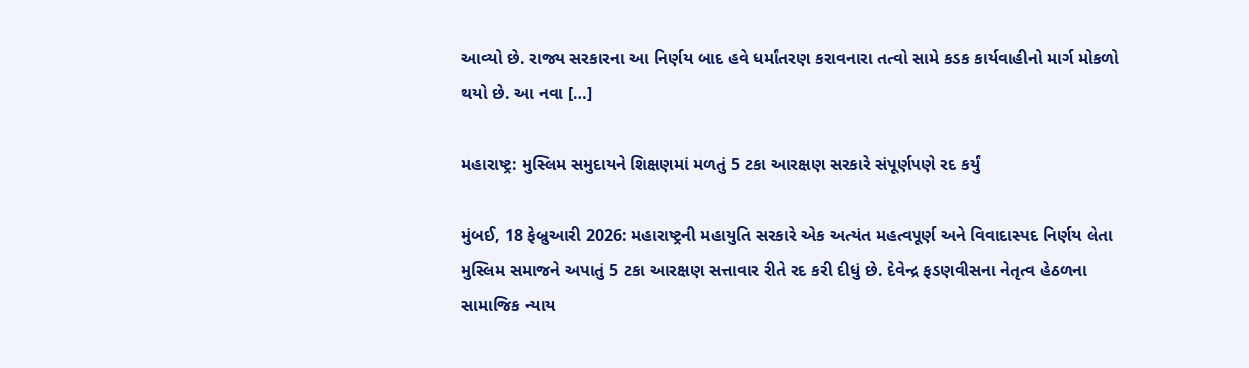આવ્યો છે. રાજ્ય સરકારના આ નિર્ણય બાદ હવે ધર્માંતરણ કરાવનારા તત્વો સામે કડક કાર્યવાહીનો માર્ગ મોકળો થયો છે. આ નવા […]

મહારાષ્ટ્ર: મુસ્લિમ સમુદાયને શિક્ષણમાં મળતું 5 ટકા આરક્ષણ સરકારે સંપૂર્ણપણે રદ કર્યું

મુંબઈ, 18 ફેબ્રુઆરી 2026: મહારાષ્ટ્રની મહાયુતિ સરકારે એક અત્યંત મહત્વપૂર્ણ અને વિવાદાસ્પદ નિર્ણય લેતા મુસ્લિમ સમાજને અપાતું 5 ટકા આરક્ષણ સત્તાવાર રીતે રદ કરી દીધું છે. દેવેન્દ્ર ફડણવીસના નેતૃત્વ હેઠળના સામાજિક ન્યાય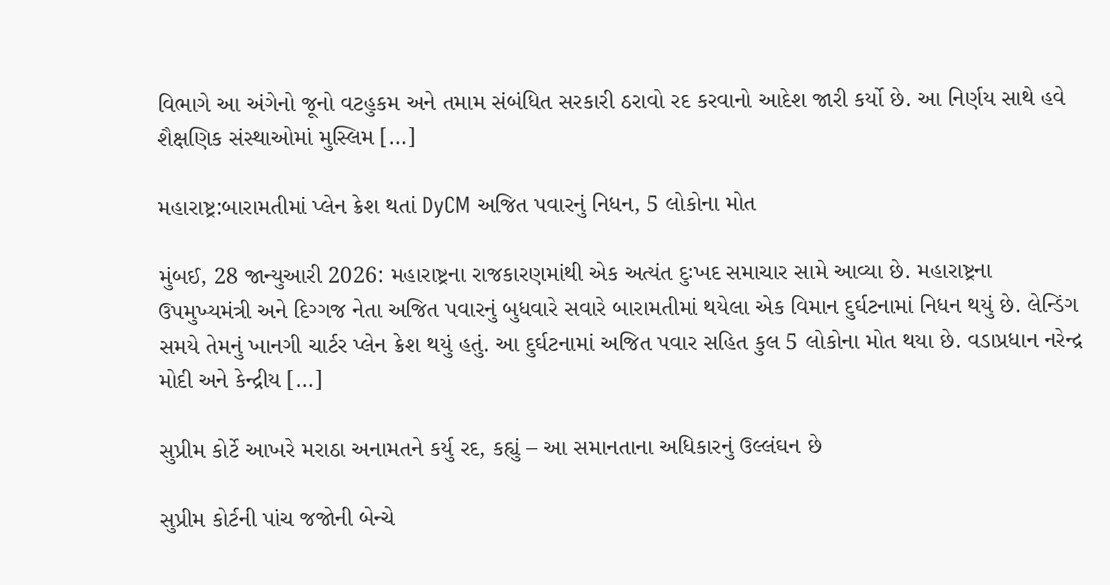વિભાગે આ અંગેનો જૂનો વટહુકમ અને તમામ સંબંધિત સરકારી ઠરાવો રદ કરવાનો આદેશ જારી કર્યો છે. આ નિર્ણય સાથે હવે શૈક્ષણિક સંસ્થાઓમાં મુસ્લિમ […]

મહારાષ્ટ્ર:બારામતીમાં પ્લેન ક્રેશ થતાં DyCM અજિત પવારનું નિધન, 5 લોકોના મોત

મુંબઈ, 28 જાન્યુઆરી 2026: મહારાષ્ટ્રના રાજકારણમાંથી એક અત્યંત દુઃખદ સમાચાર સામે આવ્યા છે. મહારાષ્ટ્રના ઉપમુખ્યમંત્રી અને દિગ્ગજ નેતા અજિત પવારનું બુધવારે સવારે બારામતીમાં થયેલા એક વિમાન દુર્ઘટનામાં નિધન થયું છે. લેન્ડિંગ સમયે તેમનું ખાનગી ચાર્ટર પ્લેન ક્રેશ થયું હતું. આ દુર્ઘટનામાં અજિત પવાર સહિત કુલ 5 લોકોના મોત થયા છે. વડાપ્રધાન નરેન્દ્ર મોદી અને કેન્દ્રીય […]

સુપ્રીમ કોર્ટે આખરે મરાઠા અનામતને કર્યુ રદ, કહ્યું – આ સમાનતાના અધિકારનું ઉલ્લંઘન છે

સુપ્રીમ કોર્ટની પાંચ જજોની બેન્ચે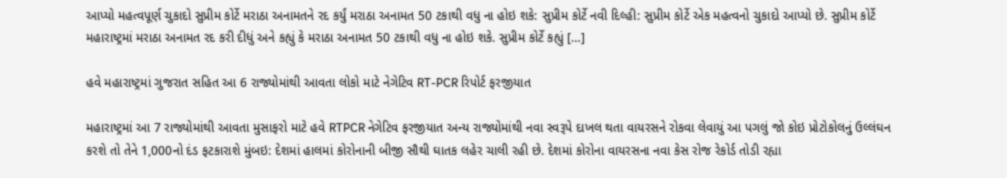આપ્યો મહત્વપૂર્ણ ચુકાદો સુપ્રીમ કોર્ટે મરાઠા અનામતને રદ કર્યું મરાઠા અનામત 50 ટકાથી વધુ ના હોઇ શકે: સુપ્રીમ કોર્ટે નવી દિલ્હી: સુપ્રીમ કોર્ટે એક મહત્વનો ચુકાદો આપ્યો છે. સુપ્રીમ કોર્ટે મહારાષ્ટ્રમાં મરાઠા અનામત રદ કરી દીધું અને કહ્યું કે મરાઠા અનામત 50 ટકાથી વધુ ના હોઇ શકે. સુપ્રીમ કોર્ટે કહ્યું […]

હવે મહારાષ્ટ્રમાં ગુજરાત સહિત આ 6 રાજ્યોમાંથી આવતા લોકો માટે નેગેટિવ RT-PCR રિપોર્ટ ફરજીયાત

મહારાષ્ટ્રમાં આ 7 રાજ્યોમાંથી આવતા મુસાફરો માટે હવે RTPCR નેગેટિવ ફરજીયાત અન્ય રાજ્યોમાંથી નવા સ્વરૂપે દાખલ થતા વાયરસને રોકવા લેવાયું આ પગલું જો કોઇ પ્રોટોકોલનું ઉલ્લંઘન કરશે તો તેને 1,000નો દંડ ફટકારાશે મુંબઇ: દેશમાં હાલમાં કોરોનાની બીજી સૌથી ઘાતક લહેર ચાલી રહી છે. દેશમાં કોરોના વાયરસના નવા કેસ રોજ રેકોર્ડ તોડી રહ્યા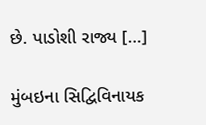છે. પાડોશી રાજ્ય […]

મુંબઇના સિદ્વિવિનાયક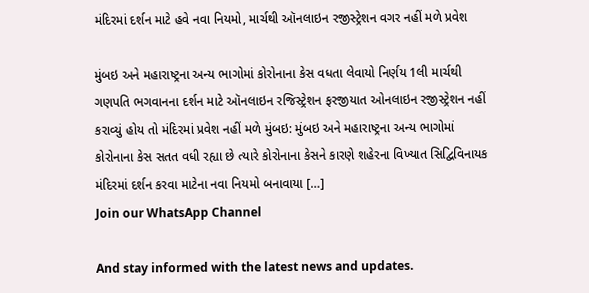મંદિરમાં દર્શન માટે હવે નવા નિયમો, માર્ચથી ઑનલાઇન રજીસ્ટ્રેશન વગર નહીં મળે પ્રવેશ

મુંબઇ અને મહારાષ્ટ્રના અન્ય ભાગોમાં કોરોનાના કેસ વધતા લેવાયો નિર્ણય 1લી માર્ચથી ગણપતિ ભગવાનના દર્શન માટે ઑનલાઇન રજિસ્ટ્રેશન ફરજીયાત ઓનલાઇન રજીસ્ટ્રેશન નહીં કરાવ્યું હોય તો મંદિરમાં પ્રવેશ નહીં મળે મુંબઇ: મુંબઇ અને મહારાષ્ટ્રના અન્ય ભાગોમાં કોરોનાના કેસ સતત વધી રહ્યા છે ત્યારે કોરોનાના કેસને કારણે શહેરના વિખ્યાત સિદ્વિવિનાયક મંદિરમાં દર્શન કરવા માટેના નવા નિયમો બનાવાયા […]
Join our WhatsApp Channel

And stay informed with the latest news and updates.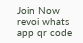Join Now
revoi whats app qr code